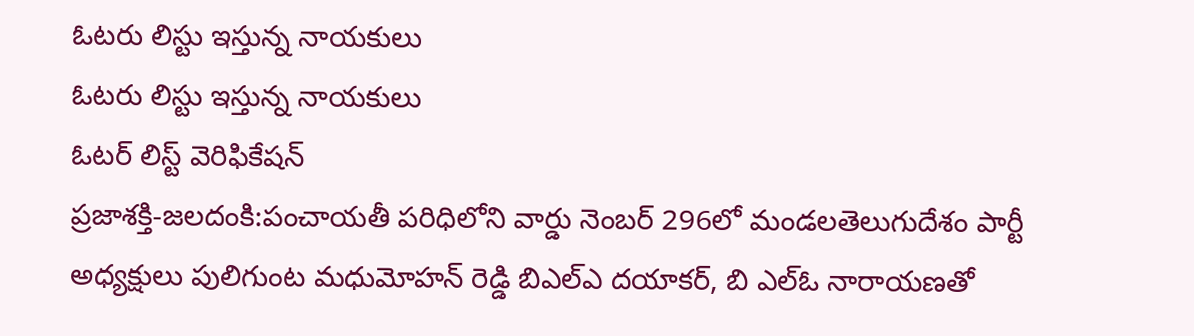ఓటరు లిస్టు ఇస్తున్న నాయకులు
ఓటరు లిస్టు ఇస్తున్న నాయకులు
ఓటర్ లిస్ట్ వెరిఫికేషన్
ప్రజాశక్తి-జలదంకి:పంచాయతీ పరిధిలోని వార్డు నెంబర్ 296లో మండలతెలుగుదేశం పార్టీ అధ్యక్షులు పులిగుంట మధుమోహన్ రెడ్డి బిఎల్ఎ దయాకర్, బి ఎల్ఓ నారాయణతో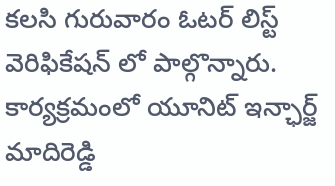కలసి గురువారం ఓటర్ లిస్ట్ వెరిఫికేషన్ లో పాల్గొన్నారు. కార్యక్రమంలో యూనిట్ ఇన్ఛార్జ్ మాదిరెడ్డి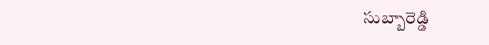సుబ్బారెడ్డి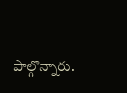పాల్గొన్నారు.